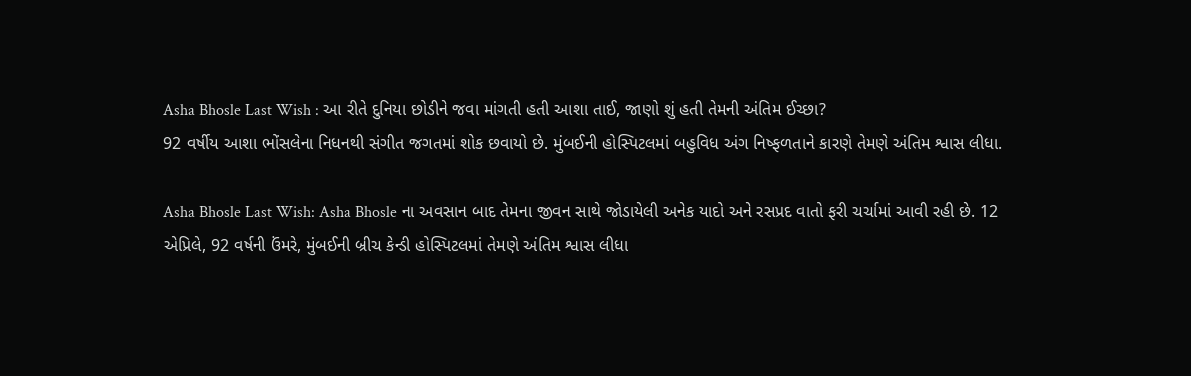Asha Bhosle Last Wish : આ રીતે દુનિયા છોડીને જવા માંગતી હતી આશા તાઈ, જાણો શું હતી તેમની અંતિમ ઈચ્છા?
92 વર્ષીય આશા ભોંસલેના નિધનથી સંગીત જગતમાં શોક છવાયો છે. મુંબઈની હોસ્પિટલમાં બહુવિધ અંગ નિષ્ફળતાને કારણે તેમણે અંતિમ શ્વાસ લીધા.

Asha Bhosle Last Wish: Asha Bhosle ના અવસાન બાદ તેમના જીવન સાથે જોડાયેલી અનેક યાદો અને રસપ્રદ વાતો ફરી ચર્ચામાં આવી રહી છે. 12 એપ્રિલે, 92 વર્ષની ઉંમરે, મુંબઈની બ્રીચ કેન્ડી હોસ્પિટલમાં તેમણે અંતિમ શ્વાસ લીધા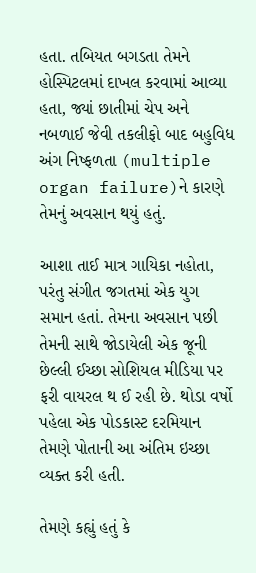હતા. તબિયત બગડતા તેમને હોસ્પિટલમાં દાખલ કરવામાં આવ્યા હતા, જ્યાં છાતીમાં ચેપ અને નબળાઈ જેવી તકલીફો બાદ બહુવિધ અંગ નિષ્ફળતા (multiple organ failure)ને કારણે તેમનું અવસાન થયું હતું.

આશા તાઈ માત્ર ગાયિકા નહોતા, પરંતુ સંગીત જગતમાં એક યુગ સમાન હતાં. તેમના અવસાન પછી તેમની સાથે જોડાયેલી એક જૂની છેલ્લી ઈચ્છા સોશિયલ મીડિયા પર ફરી વાયરલ થ ઈ રહી છે. થોડા વર્ષો પહેલા એક પોડકાસ્ટ દરમિયાન તેમણે પોતાની આ અંતિમ ઇચ્છા વ્યક્ત કરી હતી.

તેમણે કહ્યું હતું કે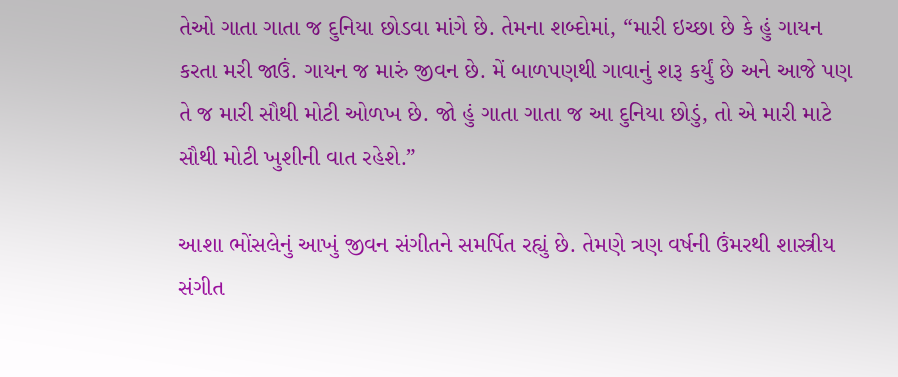તેઓ ગાતા ગાતા જ દુનિયા છોડવા માંગે છે. તેમના શબ્દોમાં, “મારી ઇચ્છા છે કે હું ગાયન કરતા મરી જાઉં. ગાયન જ મારું જીવન છે. મેં બાળપણથી ગાવાનું શરૂ કર્યું છે અને આજે પણ તે જ મારી સૌથી મોટી ઓળખ છે. જો હું ગાતા ગાતા જ આ દુનિયા છોડું, તો એ મારી માટે સૌથી મોટી ખુશીની વાત રહેશે.”

આશા ભોંસલેનું આખું જીવન સંગીતને સમર્પિત રહ્યું છે. તેમણે ત્રણ વર્ષની ઉંમરથી શાસ્ત્રીય સંગીત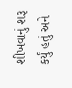શીખવાનું શરૂ કર્યું હતું અને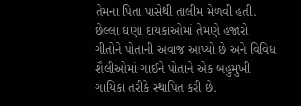તેમના પિતા પાસેથી તાલીમ મેળવી હતી. છેલ્લા ઘણા દાયકાઓમાં તેમણે હજારો ગીતોને પોતાની અવાજ આપ્યો છે અને વિવિધ શૈલીઓમાં ગાઈને પોતાને એક બહુમુખી ગાયિકા તરીકે સ્થાપિત કરી છે.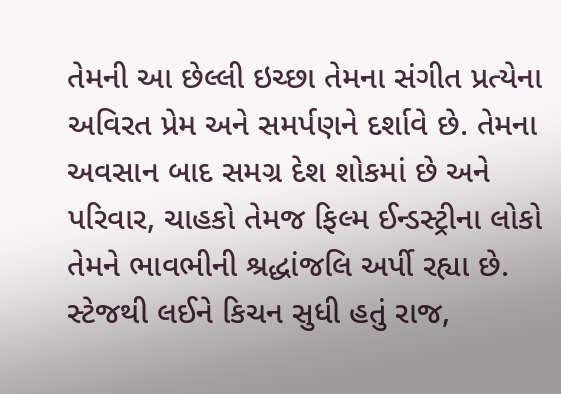તેમની આ છેલ્લી ઇચ્છા તેમના સંગીત પ્રત્યેના અવિરત પ્રેમ અને સમર્પણને દર્શાવે છે. તેમના અવસાન બાદ સમગ્ર દેશ શોકમાં છે અને પરિવાર, ચાહકો તેમજ ફિલ્મ ઈન્ડસ્ટ્રીના લોકો તેમને ભાવભીની શ્રદ્ધાંજલિ અર્પી રહ્યા છે.
સ્ટેજથી લઈને કિચન સુધી હતું રાજ,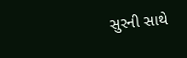સુરની સાથે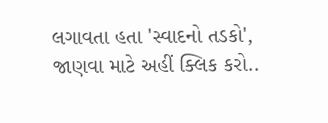લગાવતા હતા 'સ્વાદનો તડકો', જાણવા માટે અહીં ક્લિક કરો..